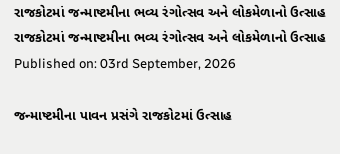રાજકોટમાં જન્માષ્ટમીના ભવ્ય રંગોત્સવ અને લોકમેળાનો ઉત્સાહ
રાજકોટમાં જન્માષ્ટમીના ભવ્ય રંગોત્સવ અને લોકમેળાનો ઉત્સાહ
Published on: 03rd September, 2026

જન્માષ્ટમીના પાવન પ્રસંગે રાજકોટમાં ઉત્સાહ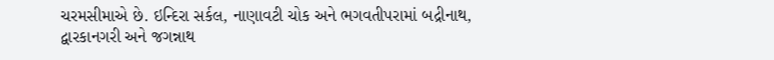ચરમસીમાએ છે. ઇન્દિરા સર્કલ, નાણાવટી ચોક અને ભગવતીપરામાં બદ્રીનાથ, દ્વારકાનગરી અને જગન્નાથ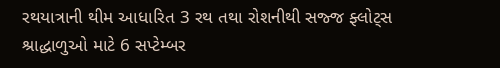રથયાત્રાની થીમ આધારિત 3 રથ તથા રોશનીથી સજ્જ ફ્લોટ્સ શ્રાદ્ધાળુઓ માટે 6 સપ્ટેમ્બર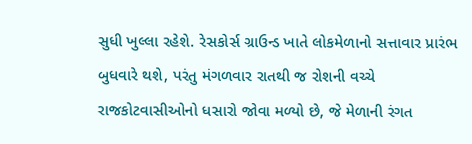સુધી ખુલ્લા રહેશે. રેસકોર્સ ગ્રાઉન્ડ ખાતે લોકમેળાનો સત્તાવાર પ્રારંભ બુધવારે થશે, પરંતુ મંગળવાર રાતથી જ રોશની વચ્ચે રાજકોટવાસીઓનો ધસારો જોવા મળ્યો છે, જે મેળાની રંગત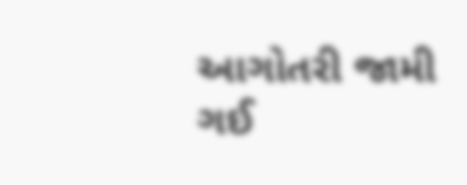આગોતરી જામી ગઈ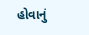હોવાનું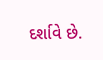દર્શાવે છે.